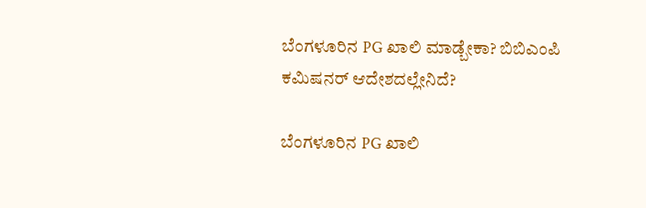ಬೆಂಗಳೂರಿನ PG ಖಾಲಿ ಮಾಡ್ಬೇಕಾ? ಬಿಬಿಎಂಪಿ ಕಮಿಷನರ್ ಆದೇಶದಲ್ಲೇನಿದೆ?

ಬೆಂಗಳೂರಿನ PG ಖಾಲಿ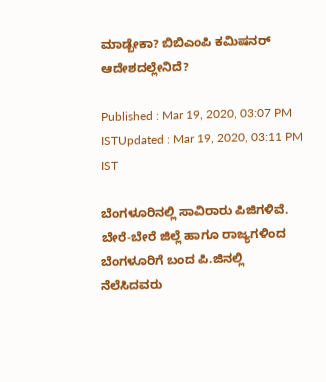ಮಾಡ್ಬೇಕಾ? ಬಿಬಿಎಂಪಿ ಕಮಿಷನರ್ ಆದೇಶದಲ್ಲೇನಿದೆ?

Published : Mar 19, 2020, 03:07 PM ISTUpdated : Mar 19, 2020, 03:11 PM IST

ಬೆಂಗಳೂರಿನಲ್ಲಿ ಸಾವಿರಾರು ಪಿಜಿಗಳಿವೆ. ಬೇರೆ-ಬೇರೆ ಜಿಲ್ಲೆ ಹಾಗೂ ರಾಜ್ಯಗಳಿಂದ ಬೆಂಗಳೂರಿಗೆ ಬಂದ ಪಿ.ಜಿನಲ್ಲಿ ನೆಲೆಸಿದವರು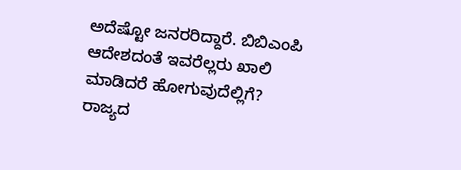ಅದೆಷ್ಟೋ ಜನರರಿದ್ದಾರೆ. ಬಿಬಿಎಂಪಿ ಆದೇಶದಂತೆ ಇವರೆಲ್ಲರು ಖಾಲಿ ಮಾಡಿದರೆ ಹೋಗುವುದೆಲ್ಲಿಗೆ? ರಾಜ್ಯದ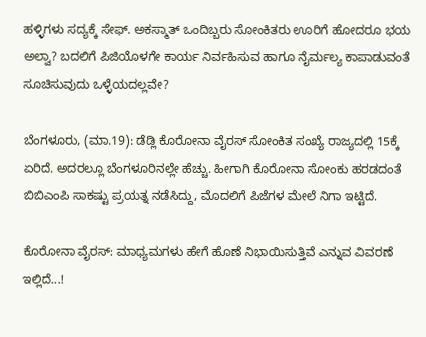ಹಳ್ಳಿಗಳು ಸದ್ಯಕ್ಕೆ ಸೇಫ್. ಅಕಸ್ಮಾತ್ ಒಂದಿಬ್ಬರು ಸೋಂಕಿತರು ಊರಿಗೆ ಹೋದರೂ ಭಯ ಅಲ್ವಾ? ಬದಲಿಗೆ ಪಿಜಿಯೊಳಗೇ ಕಾರ್ಯ ನಿರ್ವಹಿಸುವ ಹಾಗೂ ನೈರ್ಮಲ್ಯ ಕಾಪಾಡುವಂತೆ ಸೂಚಿಸುವುದು ಒಳ್ಳೆಯದಲ್ಲವೇ?

ಬೆಂಗಳೂರು, (ಮಾ.19): ಡೆಡ್ಲಿ ಕೊರೋನಾ ವೈರಸ್ ಸೋಂಕಿತ ಸಂಖ್ಯೆ ರಾಜ್ಯದಲ್ಲಿ 15ಕ್ಕೆ ಏರಿದೆ. ಅದರಲ್ಲೂ ಬೆಂಗಳೂರಿನಲ್ಲೇ ಹೆಚ್ಚು. ಹೀಗಾಗಿ ಕೊರೋನಾ ಸೋಂಕು ಹರಡದಂತೆ ಬಿಬಿಎಂಪಿ ಸಾಕಷ್ಟು ಪ್ರಯತ್ನ ನಡೆಸಿದ್ದು, ಮೊದಲಿಗೆ ಪಿಜೆಗಳ ಮೇಲೆ ನಿಗಾ ಇಟ್ಟಿದೆ.

ಕೊರೋನಾ ವೈರಸ್: ಮಾಧ್ಯಮಗಳು ಹೇಗೆ ಹೊಣೆ ನಿಭಾಯಿಸುತ್ತಿವೆ ಎನ್ನುವ ವಿವರಣೆ ಇಲ್ಲಿದೆ...!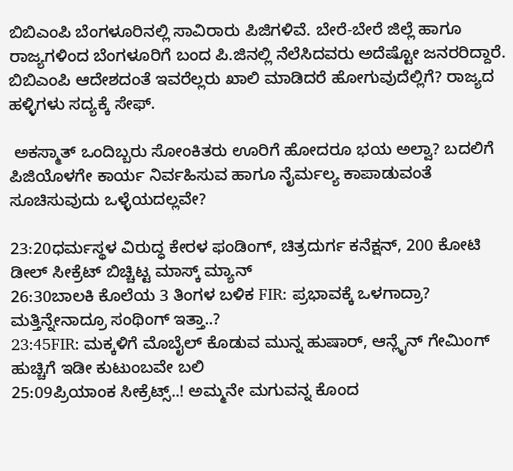ಬಿಬಿಎಂಪಿ ಬೆಂಗಳೂರಿನಲ್ಲಿ ಸಾವಿರಾರು ಪಿಜಿಗಳಿವೆ. ಬೇರೆ-ಬೇರೆ ಜಿಲ್ಲೆ ಹಾಗೂ ರಾಜ್ಯಗಳಿಂದ ಬೆಂಗಳೂರಿಗೆ ಬಂದ ಪಿ.ಜಿನಲ್ಲಿ ನೆಲೆಸಿದವರು ಅದೆಷ್ಟೋ ಜನರರಿದ್ದಾರೆ. ಬಿಬಿಎಂಪಿ ಆದೇಶದಂತೆ ಇವರೆಲ್ಲರು ಖಾಲಿ ಮಾಡಿದರೆ ಹೋಗುವುದೆಲ್ಲಿಗೆ? ರಾಜ್ಯದ ಹಳ್ಳಿಗಳು ಸದ್ಯಕ್ಕೆ ಸೇಫ್.

 ಅಕಸ್ಮಾತ್ ಒಂದಿಬ್ಬರು ಸೋಂಕಿತರು ಊರಿಗೆ ಹೋದರೂ ಭಯ ಅಲ್ವಾ? ಬದಲಿಗೆ ಪಿಜಿಯೊಳಗೇ ಕಾರ್ಯ ನಿರ್ವಹಿಸುವ ಹಾಗೂ ನೈರ್ಮಲ್ಯ ಕಾಪಾಡುವಂತೆ ಸೂಚಿಸುವುದು ಒಳ್ಳೆಯದಲ್ಲವೇ?

23:20ಧರ್ಮಸ್ಥಳ ವಿರುದ್ಧ ಕೇರಳ ಫಂಡಿಂಗ್, ಚಿತ್ರದುರ್ಗ ಕನೆಕ್ಷನ್, 200 ಕೋಟಿ ಡೀಲ್ ಸೀಕ್ರೆಟ್ ಬಿಚ್ಚಿಟ್ಟ ಮಾಸ್ಕ್ ಮ್ಯಾನ್
26:30ಬಾಲಕಿ ಕೊಲೆಯ 3 ತಿಂಗಳ ಬಳಿಕ FIR: ಪ್ರಭಾವಕ್ಕೆ ಒಳಗಾದ್ರಾ? ಮತ್ತಿನ್ನೇನಾದ್ರೂ ಸಂಥಿಂಗ್ ಇತ್ತಾ..?
23:45FIR: ಮಕ್ಕಳಿಗೆ ಮೊಬೈಲ್ ಕೊಡುವ ಮುನ್ನ ಹುಷಾರ್, ಆನ್ಲೈನ್ ಗೇಮಿಂಗ್ ಹುಚ್ಚಿಗೆ ಇಡೀ ಕುಟುಂಬವೇ ಬಲಿ
25:09ಪ್ರಿಯಾಂಕ ಸೀಕ್ರೆಟ್ಸ್..! ಅಮ್ಮನೇ ಮಗುವನ್ನ ಕೊಂದ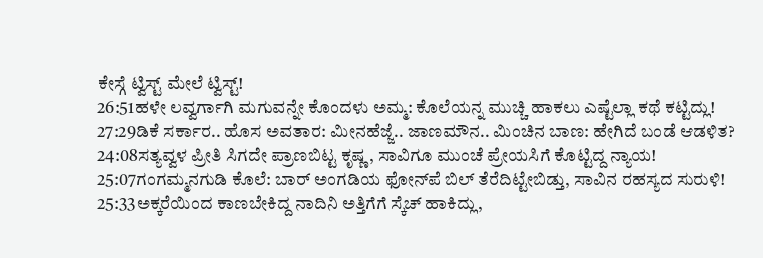ಕೇಸ್ಗೆ ಟ್ವಿಸ್ಟ್ ಮೇಲೆ ಟ್ವಿಸ್ಟ್!
26:51ಹಳೇ ಲವ್ವರ್ಗಾಗಿ ಮಗುವನ್ನೇ ಕೊಂದಳು ಅಮ್ಮ: ಕೊಲೆಯನ್ನ ಮುಚ್ಚಿ ಹಾಕಲು ಎಷ್ಟೆಲ್ಲಾ ಕಥೆ ಕಟ್ಟಿದ್ಲು!
27:29ಡಿಕೆ ಸರ್ಕಾರ.. ಹೊಸ ಅವತಾರ: ಮೀನಹೆಜ್ಜೆ.. ಜಾಣಮೌನ.. ಮಿಂಚಿನ ಬಾಣ: ಹೇಗಿದೆ ಬಂಡೆ ಆಡಳಿತ?
24:08ಸತ್ಯವ್ವಳ ಪ್ರೀತಿ ಸಿಗದೇ ಪ್ರಾಣಬಿಟ್ಟ ಕೃಷ್ಣ, ಸಾವಿಗೂ ಮುಂಚೆ ಪ್ರೇಯಸಿಗೆ ಕೊಟ್ಟಿದ್ದ ನ್ಯಾಯ!
25:07ಗಂಗಮ್ಮನಗುಡಿ ಕೊಲೆ: ಬಾರ್ ಅಂಗಡಿಯ ಫೋನ್‌ಪೆ ಬಿಲ್ ತೆರೆದಿಟ್ಟೇಬಿಡ್ತು, ಸಾವಿನ ರಹಸ್ಯದ ಸುರುಳಿ!
25:33ಅಕ್ಕರೆಯಿಂದ ಕಾಣಬೇಕಿದ್ದ ನಾದಿನಿ ಅತ್ತಿಗೆಗೆ ಸ್ಕೆಚ್‌ ಹಾಕಿದ್ಲು,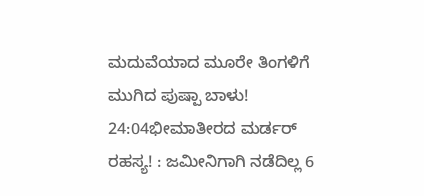ಮದುವೆಯಾದ ಮೂರೇ ತಿಂಗಳಿಗೆ ಮುಗಿದ ಪುಷ್ಪಾ ಬಾಳು!
24:04ಭೀಮಾತೀರದ ಮರ್ಡರ್ ರಹಸ್ಯ! : ಜಮೀನಿಗಾಗಿ ನಡೆದಿಲ್ಲ 6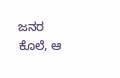ಜನರ ಕೊಲೆ, ಆ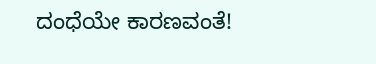ದಂಧೆಯೇ ಕಾರಣವಂತೆ!